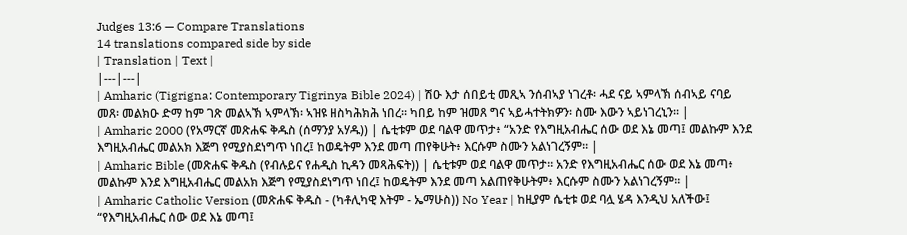Judges 13:6 — Compare Translations
14 translations compared side by side
| Translation | Text |
|---|---|
| Amharic (Tigrigna: Contemporary Tigrinya Bible 2024) | ሽዑ እታ ሰበይቲ መጺኣ ንሰብኣያ ነገረቶ፡ ሓደ ናይ ኣምላኽ ሰብኣይ ናባይ መጸ፡ መልክዑ ድማ ከም ገጽ መልኣኽ ኣምላኽ፡ ኣዝዩ ዘስካሕክሕ ነበረ። ካበይ ከም ዝመጸ ግና ኣይሓተትክዎን፡ ስሙ እውን ኣይነገረኒን። |
| Amharic 2000 (የአማርኛ መጽሐፍ ቅዱስ (ሰማንያ አሃዱ)) | ሴቲቱም ወደ ባልዋ መጥታ፥ “አንድ የእግዚአብሔር ሰው ወደ እኔ መጣ፤ መልኩም እንደ እግዚአብሔር መልአክ እጅግ የሚያስደነግጥ ነበረ፤ ከወዴትም እንደ መጣ ጠየቅሁት፥ እርሱም ስሙን አልነገረኝም። |
| Amharic Bible (መጽሐፍ ቅዱስ (የብሉይና የሐዲስ ኪዳን መጻሕፍት)) | ሴቲቱም ወደ ባልዋ መጥታ። አንድ የእግዚአብሔር ሰው ወደ እኔ መጣ፥ መልኩም እንደ እግዚአብሔር መልአክ እጅግ የሚያስደነግጥ ነበረ፤ ከወዴትም እንደ መጣ አልጠየቅሁትም፥ እርሱም ስሙን አልነገረኝም። |
| Amharic Catholic Version (መጽሐፍ ቅዱስ - (ካቶሊካዊ እትም - ኤማሁስ)) No Year | ከዚያም ሴቲቱ ወደ ባሏ ሄዳ እንዲህ አለችው፤ “የእግዚአብሔር ሰው ወደ እኔ መጣ፤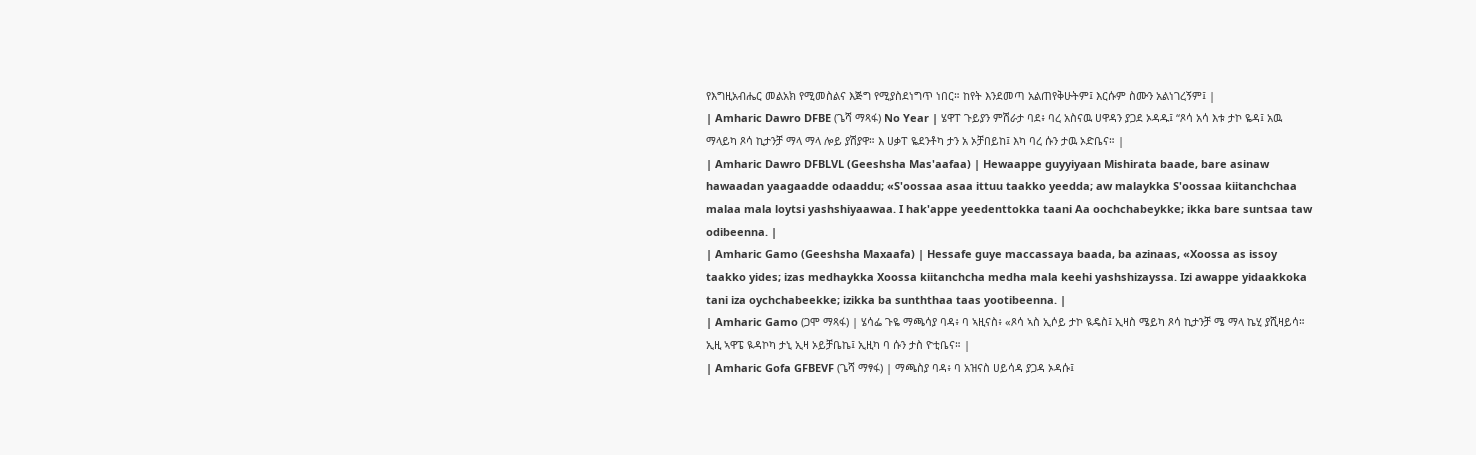የእግዚአብሔር መልአክ የሚመስልና እጅግ የሚያስደነግጥ ነበር። ከየት እንደመጣ አልጠየቅሁትም፤ እርሱም ስሙን አልነገረኝም፤ |
| Amharic Dawro DFBE (ጌሻ ማጻፋ) No Year | ሄዋፐ ጉይያን ምሽራታ ባደ፥ ባረ አስናዉ ሀዋዳን ያጋደ ኦዳዱ፤ “ጾሳ አሳ እቱ ታኮ ዬዳ፤ አዉ ማላይካ ጾሳ ኪታንቻ ማላ ማላ ሎይ ያሽያዋ። እ ሀቃፐ ዬደንቶካ ታን አ ኦቻበይከ፤ እካ ባረ ሱን ታዉ ኦድቤና። |
| Amharic Dawro DFBLVL (Geeshsha Mas'aafaa) | Hewaappe guyyiyaan Mishirata baade, bare asinaw hawaadan yaagaadde odaaddu; «S'oossaa asaa ittuu taakko yeedda; aw malaykka S'oossaa kiitanchchaa malaa mala loytsi yashshiyaawaa. I hak'appe yeedenttokka taani Aa oochchabeykke; ikka bare suntsaa taw odibeenna. |
| Amharic Gamo (Geeshsha Maxaafa) | Hessafe guye maccassaya baada, ba azinaas, «Xoossa as issoy taakko yides; izas medhaykka Xoossa kiitanchcha medha mala keehi yashshizayssa. Izi awappe yidaakkoka tani iza oychchabeekke; izikka ba sunththaa taas yootibeenna. |
| Amharic Gamo (ጋሞ ማጻፋ) | ሄሳፌ ጉዬ ማጫሳያ ባዳ፥ ባ ኣዚናስ፥ «ጾሳ ኣስ ኢሶይ ታኮ ዪዴስ፤ ኢዛስ ሜይካ ጾሳ ኪታንቻ ሜ ማላ ኬሂ ያሺዛይሳ። ኢዚ ኣዋፔ ዪዳኮካ ታኒ ኢዛ ኦይቻቤኬ፤ ኢዚካ ባ ሱን ታስ ዮቲቤና። |
| Amharic Gofa GFBEVF (ጌሻ ማፃፋ) | ማጫስያ ባዳ፥ ባ አዝናስ ሀይሳዳ ያጋዳ ኦዳሱ፤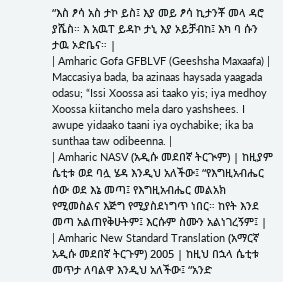“እስ ፆሳ አስ ታኮ ይስ፤ እያ መይ ፆሳ ኪታንቾ መላ ዳሮ ያሼስ። እ አዉፐ ይዳኮ ታኒ እያ ኦይቻብከ፤ እካ ባ ሱን ታዉ ኦድቤና። |
| Amharic Gofa GFBLVF (Geeshsha Maxaafa) | Maccasiya bada, ba azinaas haysada yaagada odasu; “Issi Xoossa asi taako yis; iya medhoy Xoossa kiitancho mela daro yashshees. I awupe yidaako taani iya oychabike; ika ba sunthaa taw odibeenna. |
| Amharic NASV (አዲሱ መደበኛ ትርጒም) | ከዚያም ሴቲቱ ወደ ባሏ ሄዳ እንዲህ አለችው፤ “የእግዚአብሔር ሰው ወደ እኔ መጣ፤ የእግዚአብሔር መልአክ የሚመስልና እጅግ የሚያስደነግጥ ነበር። ከየት እንደ መጣ አልጠየቅሁትም፤ እርሱም ስሙን አልነገረኝም፤ |
| Amharic New Standard Translation (አማርኛ አዲሱ መደበኛ ትርጉም) 2005 | ከዚህ በኋላ ሴቲቱ መጥታ ለባልዋ እንዲህ አለችው፤ “አንድ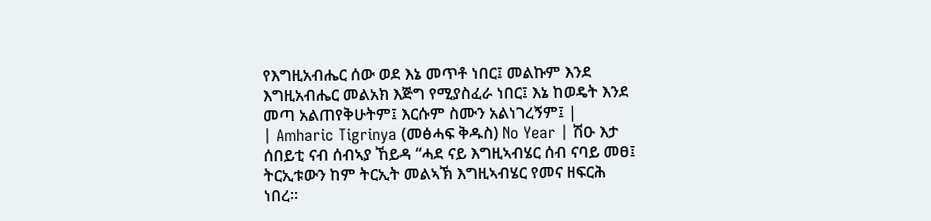የእግዚአብሔር ሰው ወደ እኔ መጥቶ ነበር፤ መልኩም እንደ እግዚአብሔር መልአክ እጅግ የሚያስፈራ ነበር፤ እኔ ከወዴት እንደ መጣ አልጠየቅሁትም፤ እርሱም ስሙን አልነገረኝም፤ |
| Amharic Tigrinya (መፅሓፍ ቅዱስ) No Year | ሽዑ እታ ሰበይቲ ናብ ሰብኣያ ኸይዳ “ሓደ ናይ እግዚኣብሄር ሰብ ናባይ መፀ፤ ትርኢቱውን ከም ትርኢት መልኣኽ እግዚኣብሄር የመና ዘፍርሕ ነበረ።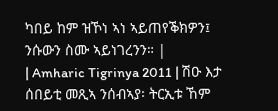ካበይ ከም ዝኾነ ኣነ ኣይጠየቕክዎን፤ ንሱውን ስሙ ኣይነገረንን። |
| Amharic Tigrinya 2011 | ሽዑ እታ ሰበይቲ መጺኣ ንሰብኣያ፡ ትርኢቱ ኸም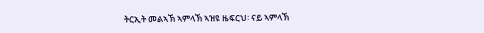ትርኢት መልኣኽ ኣምላኽ ኣዝዩ ዜፍርህ፡ ናይ ኣምላኽ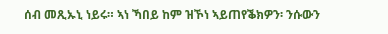ሰብ መጺኡኒ ነይሩ። ኣነ ኻበይ ከም ዝኾነ ኣይጠየቕክዎን፡ ንሱውን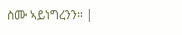ስሙ ኣይነግረንን። |